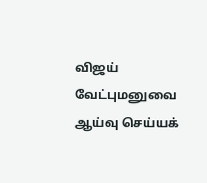விஜய் வேட்புமனுவை ஆய்வு செய்யக்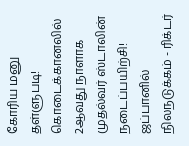கோரிய மனு தள்ளுபடி! கொடைக்கானலில் 2ஆவது நாளாக முதல்வர் ஸ்டாலின் நடைப்பயிற்சி! ஜப்பானில் நிலநடுக்கம் - ரிக்டர்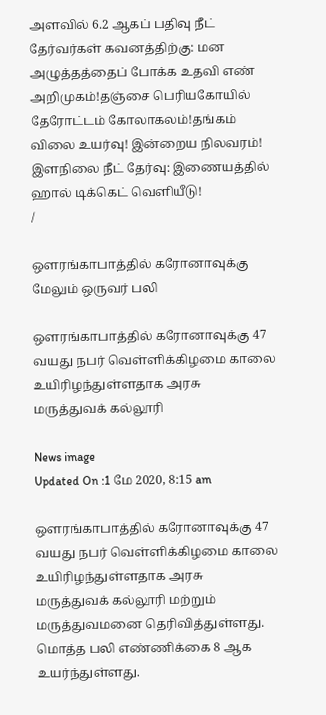அளவில் 6.2 ஆகப் பதிவு நீட் தேர்வர்கள் கவனத்திற்கு: மன அழுத்தத்தைப் போக்க உதவி எண் அறிமுகம்!தஞ்சை பெரியகோயில் தேரோட்டம் கோலாகலம்!தங்கம் விலை உயர்வு! இன்றைய நிலவரம்! இளநிலை நீட் தேர்வு: இணையத்தில் ஹால் டிக்கெட் வெளியீடு!
/

ஔரங்காபாத்தில் கரோனாவுக்கு மேலும் ஒருவர் பலி

ஔரங்காபாத்தில் கரோனாவுக்கு 47 வயது நபர் வெள்ளிக்கிழமை காலை உயிரிழந்துள்ளதாக அரசு மருத்துவக் கல்லூரி

News image
Updated On :1 மே 2020, 8:15 am

ஔரங்காபாத்தில் கரோனாவுக்கு 47 வயது நபர் வெள்ளிக்கிழமை காலை உயிரிழந்துள்ளதாக அரசு மருத்துவக் கல்லூரி மற்றும் மருத்துவமனை தெரிவித்துள்ளது. மொத்த பலி எண்ணிக்கை 8 ஆக உயர்ந்துள்ளது.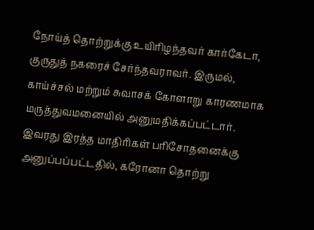நோய்த் தொற்றுக்கு உயிரிழந்தவர் கார்கேடா, குருதுத் நகரைச் சேர்ந்தவராவர். இருமல், காய்ச்சல் மற்றும் சுவாசக் கோளாறு காரணமாக மருத்துவமனையில் அனுமதிக்கப்பட்டார். இவரது இரத்த மாதிரிகள் பரிசோதனைக்கு அனுப்பப்பட்டதில், கரோனா தொற்று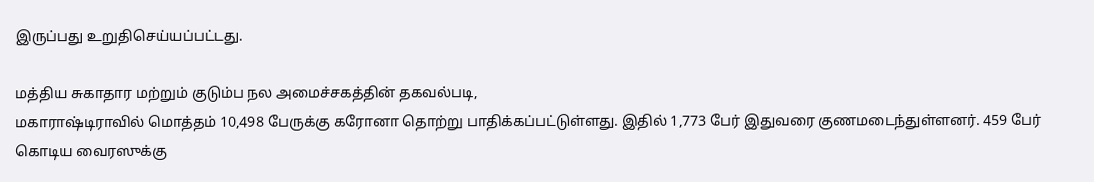இருப்பது உறுதிசெய்யப்பட்டது.

மத்திய சுகாதார மற்றும் குடும்ப நல அமைச்சகத்தின் தகவல்படி,
மகாராஷ்டிராவில் மொத்தம் 10,498 பேருக்கு கரோனா தொற்று பாதிக்கப்பட்டுள்ளது. இதில் 1,773 பேர் இதுவரை குணமடைந்துள்ளனர். 459 பேர் கொடிய வைரஸுக்கு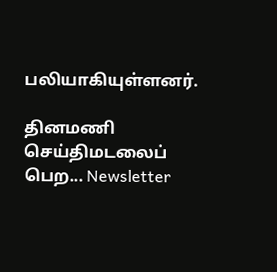பலியாகியுள்ளனர்.

தினமணி செய்திமடலைப் பெற... Newsletter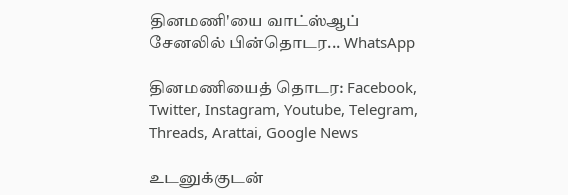தினமணி'யை வாட்ஸ்ஆப் சேனலில் பின்தொடர... WhatsApp

தினமணியைத் தொடர: Facebook, Twitter, Instagram, Youtube, Telegram, Threads, Arattai, Google News

உடனுக்குடன்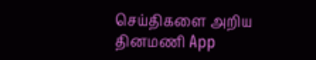செய்திகளை அறிய தினமணி App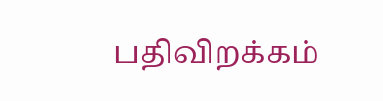பதிவிறக்கம்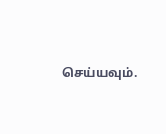செய்யவும்.